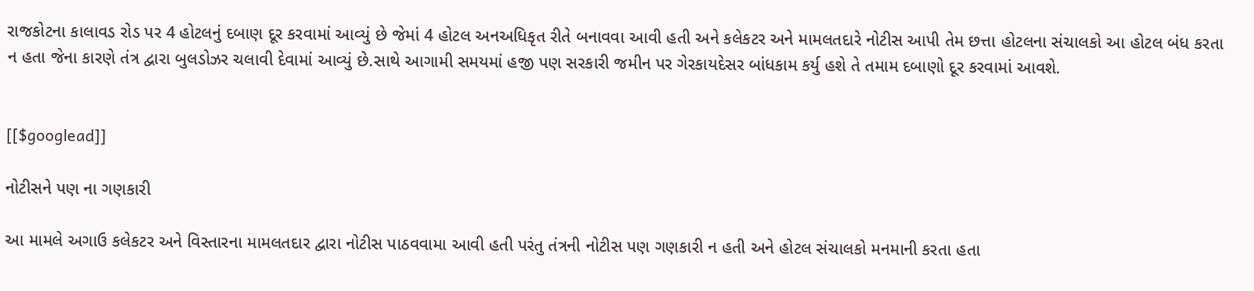રાજકોટના કાલાવડ રોડ પર 4 હોટલનું દબાણ દૂર કરવામાં આવ્યું છે જેમાં 4 હોટલ અનઅધિકૃત રીતે બનાવવા આવી હતી અને કલેકટર અને મામલતદારે નોટીસ આપી તેમ છત્તા હોટલના સંચાલકો આ હોટલ બંધ કરતા ન હતા જેના કારણે તંત્ર દ્વારા બુલડોઝર ચલાવી દેવામાં આવ્યું છે.સાથે આગામી સમયમાં હજી પણ સરકારી જમીન પર ગેરકાયદેસર બાંધકામ કર્યુ હશે તે તમામ દબાણો દૂર કરવામાં આવશે.


[[$googlead]]

નોટીસને પણ ના ગણકારી

આ મામલે અગાઉ કલેકટર અને વિસ્તારના મામલતદાર દ્વારા નોટીસ પાઠવવામા આવી હતી પરંતુ તંત્રની નોટીસ પણ ગણકારી ન હતી અને હોટલ સંચાલકો મનમાની કરતા હતા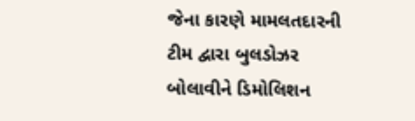જેના કારણે મામલતદારની ટીમ દ્વારા બુલડોઝર બોલાવીને ડિમોલિશન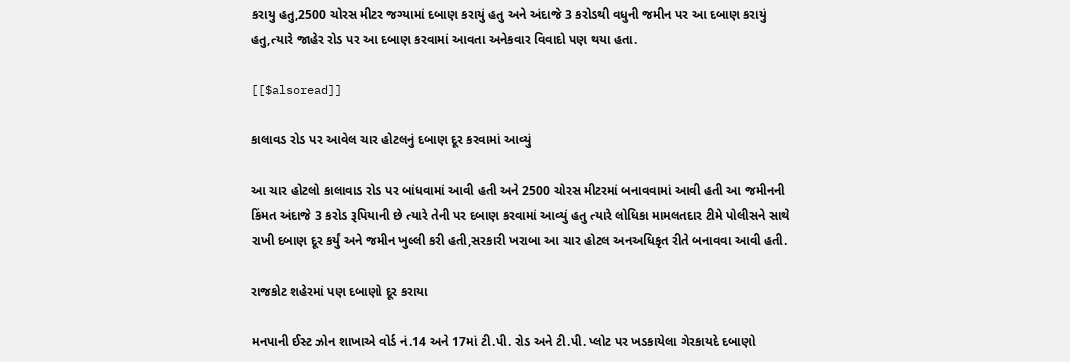કરાયુ હતુ,2500 ચોરસ મીટર જગ્યામાં દબાણ કરાયું હતુ અને અંદાજે 3 કરોડથી વધુની જમીન પર આ દબાણ કરાયું હતુ,ત્યારે જાહેર રોડ પર આ દબાણ કરવામાં આવતા અનેકવાર વિવાદો પણ થયા હતા.

[[$alsoread]]

કાલાવડ રોડ પર આવેલ ચાર હોટલનું દબાણ દૂર કરવામાં આવ્યું

આ ચાર હોટલો કાલાવાડ રોડ પર બાંધવામાં આવી હતી અને 2500 ચોરસ મીટરમાં બનાવવામાં આવી હતી આ જમીનની કિંમત અંદાજે 3 કરોડ રૂપિયાની છે ત્યારે તેની પર દબાણ કરવામાં આવ્યું હતુ ત્યારે લોધિકા મામલતદાર ટીમે પોલીસને સાથે રાખી દબાણ દૂર કર્યું અને જમીન ખુલ્લી કરી હતી,સરકારી ખરાબા આ ચાર હોટલ અનઅધિકૃત રીતે બનાવવા આવી હતી.

રાજકોટ શહેરમાં પણ દબાણો દૂર કરાયા

મનપાની ઈસ્ટ ઝોન શાખાએ વોર્ડ નં.14 અને 17માં ટી.પી. રોડ અને ટી.પી. પ્લોટ પર ખડકાયેલા ગેરકાયદે દબાણો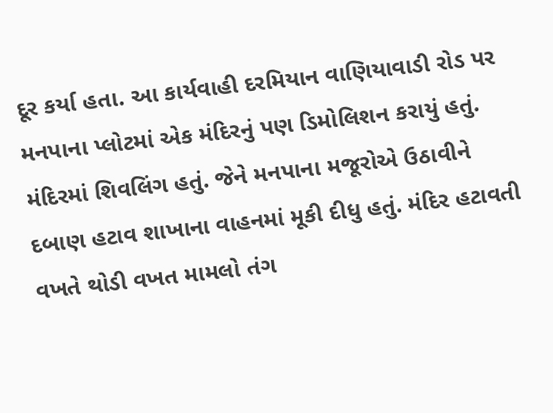દૂર કર્યા હતા. આ કાર્યવાહી દરમિયાન વાણિયાવાડી રોડ પર મનપાના પ્લોટમાં એક મંદિરનું પણ ડિમોલિશન કરાયું હતું. મંદિરમાં શિવલિંગ હતું. જેને મનપાના મજૂરોએ ઉઠાવીને દબાણ હટાવ શાખાના વાહનમાં મૂકી દીધુ હતું. મંદિર હટાવતી વખતે થોડી વખત મામલો તંગ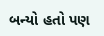બન્યો હતો પણ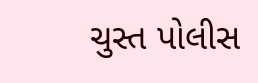ચુસ્ત પોલીસ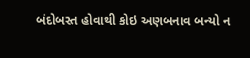બંદોબસ્ત હોવાથી કોઇ અણબનાવ બન્યો ન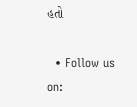હતો

  • Follow us on: